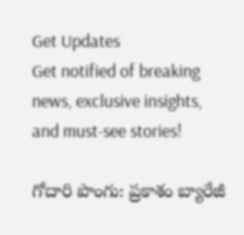Get Updates
Get notified of breaking news, exclusive insights, and must-see stories!

గోదారి పొంగు: ప్రకాశం బ్యారేజీ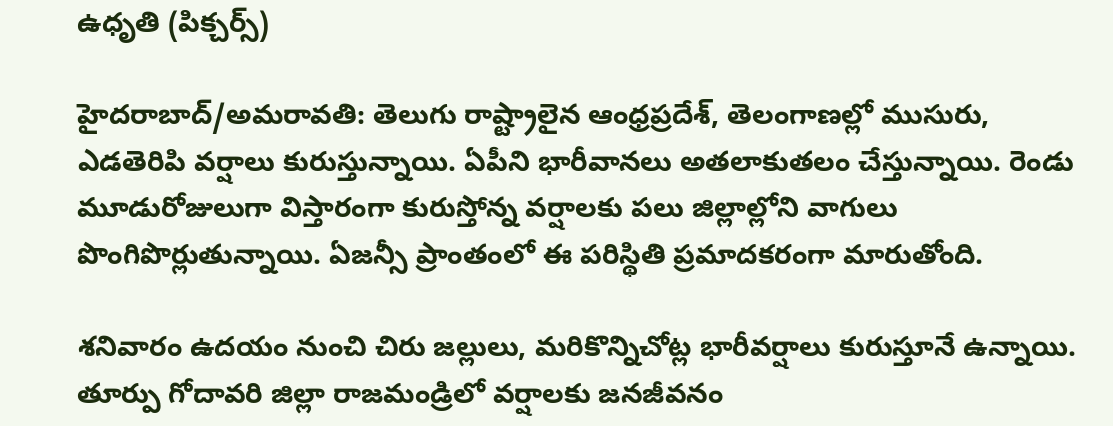ఉధృతి (పిక్చర్స్)

హైదరాబాద్/అమరావతి: తెలుగు రాష్ట్రాలైన ఆంధ్రప్రదేశ్, తెలంగాణల్లో ముసురు, ఎడతెరిపి వర్షాలు కురుస్తున్నాయి. ఏపీని భారీవానలు అతలాకుతలం చేస్తున్నాయి. రెండు మూడురోజులుగా విస్తారంగా కురుస్తోన్న వర్షాలకు పలు జిల్లాల్లోని వాగులు పొంగిపొర్లుతున్నాయి. ఏజన్సీ ప్రాంతంలో ఈ పరిస్థితి ప్రమాదకరంగా మారుతోంది.

శనివారం ఉదయం నుంచి చిరు జల్లులు, మరికొన్నిచోట్ల భారీవర్షాలు కురుస్తూనే ఉన్నాయి. తూర్పు గోదావరి జిల్లా రాజమండ్రిలో వర్షాలకు జనజీవనం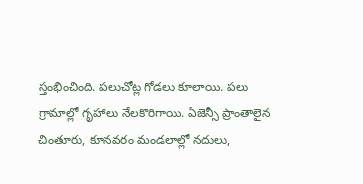స్తంభించింది. పలుచోట్ల గోడలు కూలాయి. పలు గ్రామాల్లో గృహాలు నేలకొరిగాయి. ఏజెన్సీ ప్రాంతాలైన చింతూరు, కూనవరం మండలాల్లో నదులు,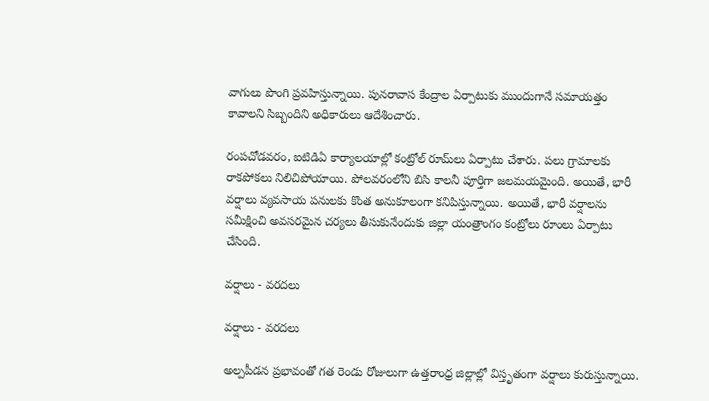వాగులు పొంగి ప్రవహిస్తున్నాయి. పునరావాస కేంద్రాల ఏర్పాటుకు ముందుగానే సమాయత్తం కావాలని సిబ్బందిని అధికారులు ఆదేశించారు.

రంపచోడవరం, ఐటిడిఏ కార్యాలయాల్లో కంట్రోల్ రూమ్‌లు ఏర్పాటు చేశారు. పలు గ్రామాలకు రాకపోకలు నిలిచిపోయాయి. పోలవరంలోని బిసి కాలనీ పూర్తిగా జలమయమైంది. అయితే, భారీ వర్షాలు వ్యవసాయ పనులకు కొంత అనుకూలంగా కనిపిస్తున్నాయి. అయితే, భారీ వర్షాలను సమీక్షించి అవసరమైన చర్యలు తీసుకునేందుకు జిల్లా యంత్రాంగం కంట్రోలు రూంలు ఏర్పాటు చేసింది.

వర్షాలు - వరదలు

వర్షాలు - వరదలు

అల్పపీడన ప్రభావంతో గత రెండు రోజులుగా ఉత్తరాంధ్ర జిల్లాల్లో విస్తృతంగా వర్షాలు కురుస్తున్నాయి.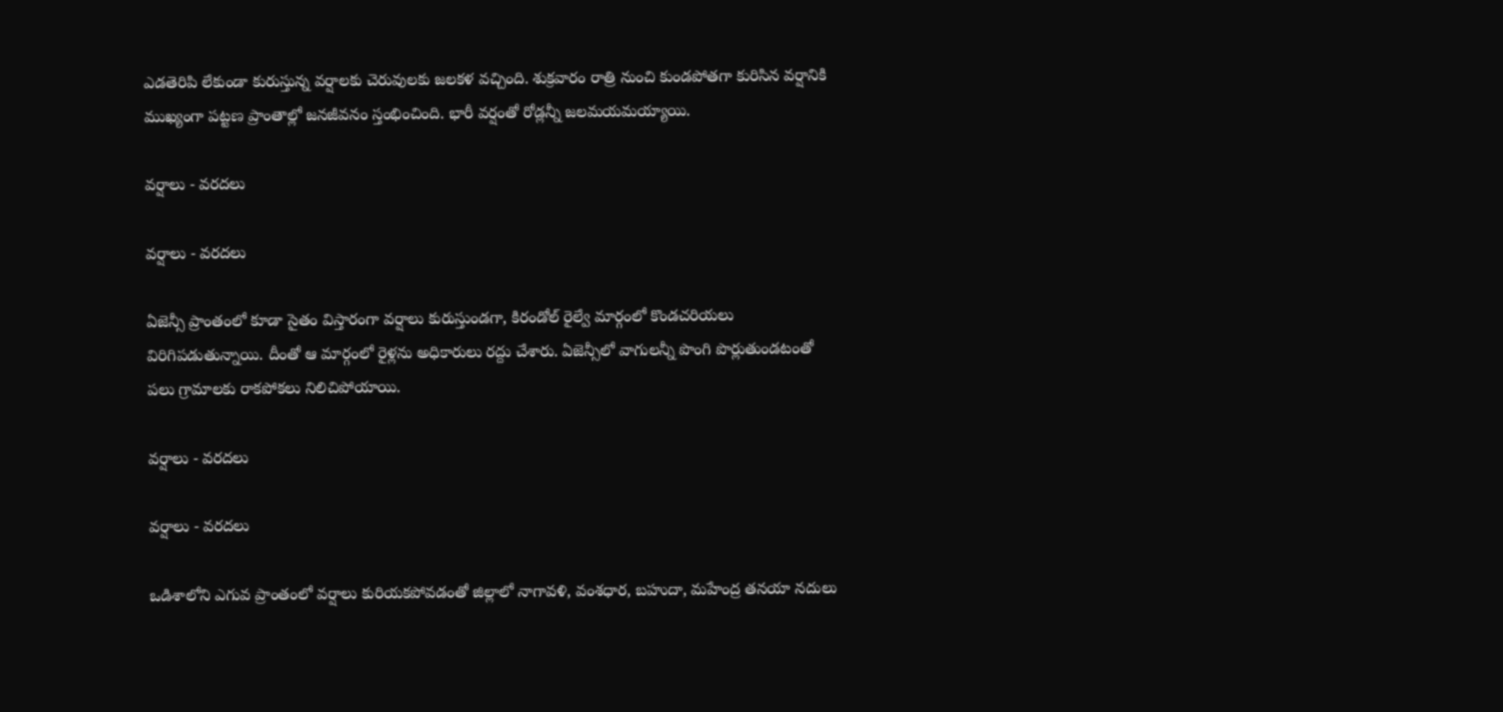ఎడతెరిపి లేకుండా కురుస్తున్న వర్షాలకు చెరువులకు జలకళ వచ్చింది. శుక్రవారం రాత్రి నుంచి కుండపోతగా కురిసిన వర్షానికి ముఖ్యంగా పట్టణ ప్రాంతాల్లో జనజీవనం స్తంభించింది. భారీ వర్షంతో రోడ్లన్నీ జలమయమయ్యాయి.

వర్షాలు - వరదలు

వర్షాలు - వరదలు

ఏజెన్సీ ప్రాంతంలో కూడా సైతం విస్తారంగా వర్షాలు కురుస్తుండగా, కిరండోల్ రైల్వే మార్గంలో కొండచరియలు విరిగిపడుతున్నాయి. దీంతో ఆ మార్గంలో రైళ్లను అధికారులు రద్దు చేశారు. ఏజెన్సీలో వాగులన్నీ పొంగి పొర్లుతుండటంతో పలు గ్రామాలకు రాకపోకలు నిలిచిపోయాయి.

వర్షాలు - వరదలు

వర్షాలు - వరదలు

ఒడిశాలోని ఎగువ ప్రాంతంలో వర్షాలు కురియకపోవడంతో జిల్లాలో నాగావళి, వంశధార, బహుదా, మహేంద్ర తనయా నదులు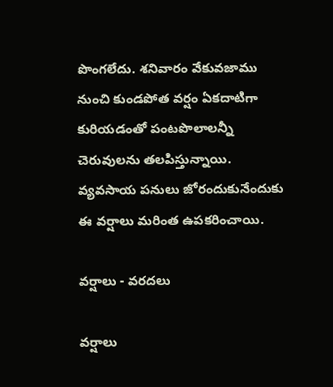పొంగలేదు. శనివారం వేకువజాము నుంచి కుండపోత వర్షం ఏకదాటిగా కురియడంతో పంటపొలాలన్నీ చెరువులను తలపిస్తున్నాయి. వ్యవసాయ పనులు జోరందుకునేందుకు ఈ వర్షాలు మరింత ఉపకరించాయి.

వర్షాలు - వరదలు

వర్షాలు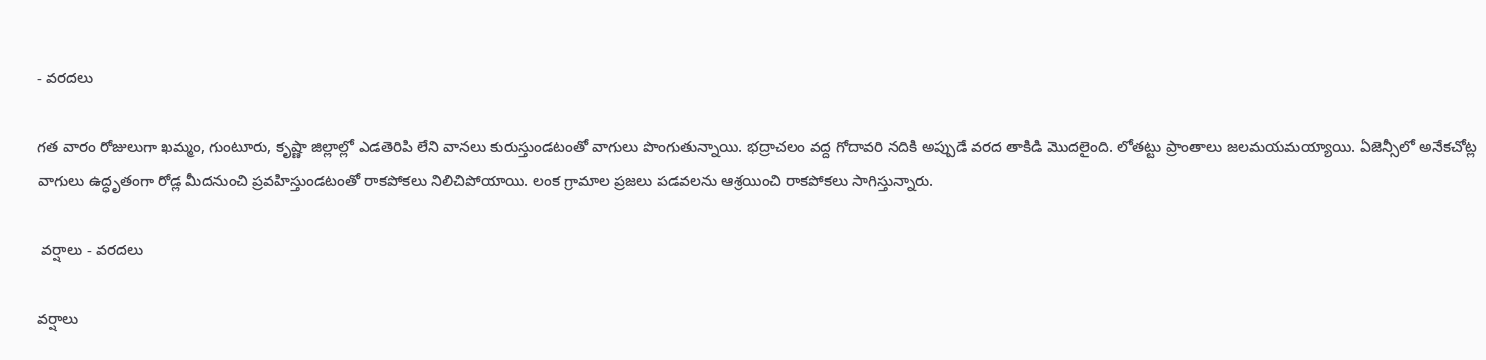- వరదలు

గత వారం రోజులుగా ఖమ్మం, గుంటూరు, కృష్ణా జిల్లాల్లో ఎడతెరిపి లేని వానలు కురుస్తుండటంతో వాగులు పొంగుతున్నాయి. భద్రాచలం వద్ద గోదావరి నదికి అప్పుడే వరద తాకిడి మొదలైంది. లోతట్టు ప్రాంతాలు జలమయమయ్యాయి. ఏజెన్సీలో అనేకచోట్ల వాగులు ఉద్ధృతంగా రోడ్ల మీదనుంచి ప్రవహిస్తుండటంతో రాకపోకలు నిలిచిపోయాయి. లంక గ్రామాల ప్రజలు పడవలను ఆశ్రయించి రాకపోకలు సాగిస్తున్నారు.

 వర్షాలు - వరదలు

వర్షాలు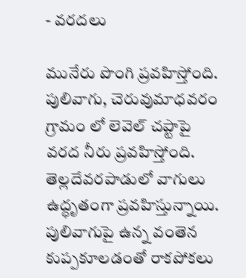- వరదలు

మునేరు పొంగి ప్రవహిస్తోంది. పులివాగు, చెరువుమాధవరం గ్రామం లో లెవెల్ చప్టాపై వరద నీరు ప్రవహిస్తోంది. తెల్లదేవరపాడులో వాగులు ఉద్ధృతంగా ప్రవహిస్తున్నాయి. పులివాగుపై ఉన్న వంతెన కుప్పకూలడంతో రాకపోకలు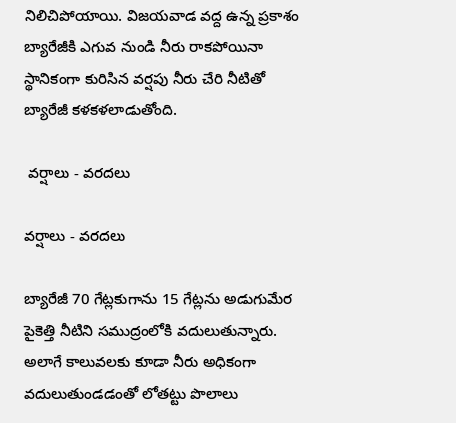నిలిచిపోయాయి. విజయవాడ వద్ద ఉన్న ప్రకాశం బ్యారేజీకి ఎగువ నుండి నీరు రాకపోయినా స్థానికంగా కురిసిన వర్షపు నీరు చేరి నీటితో బ్యారేజీ కళకళలాడుతోంది.

 వర్షాలు - వరదలు

వర్షాలు - వరదలు

బ్యారేజీ 70 గేట్లకుగాను 15 గేట్లను అడుగుమేర పైకెత్తి నీటిని సముద్రంలోకి వదులుతున్నారు. అలాగే కాలువలకు కూడా నీరు అధికంగా వదులుతుండడంతో లోతట్టు పొలాలు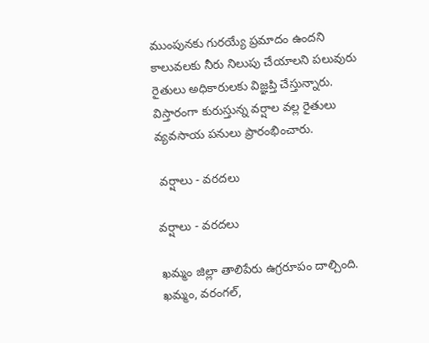ముంపునకు గురయ్యే ప్రమాదం ఉందని కాలువలకు నీరు నిలుపు చేయాలని పలువురు రైతులు అధికారులకు విజ్ఞప్తి చేస్తున్నారు.
విస్తారంగా కురుస్తున్న వర్షాల వల్ల రైతులు వ్యవసాయ పనులు ప్రారంభించారు.

 వర్షాలు - వరదలు

వర్షాలు - వరదలు

ఖమ్మం జిల్లా తాలిపేరు ఉగ్రరూపం దాల్చింది. ఖమ్మం, వరంగల్,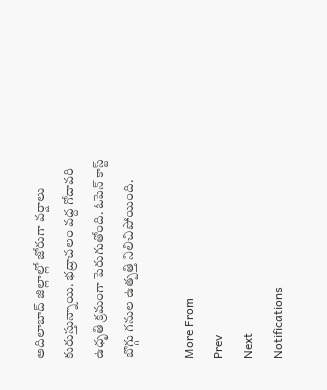అదిలాబాద్ జిల్లాల్లో జోరుగా వర్షాలు కురుస్తున్నాయి. భద్రాచలం వద్ద గోదావరి ఉధృతి క్రమంగా పెరుగుతోంది. ఓపెన్ కాస్ట్ బొగ్గు గనుల ఉత్పత్తి నిలిచిపోయింది.

More From
Prev
Next
Notifications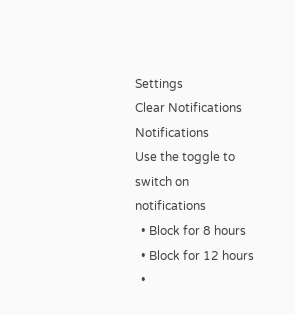Settings
Clear Notifications
Notifications
Use the toggle to switch on notifications
  • Block for 8 hours
  • Block for 12 hours
  •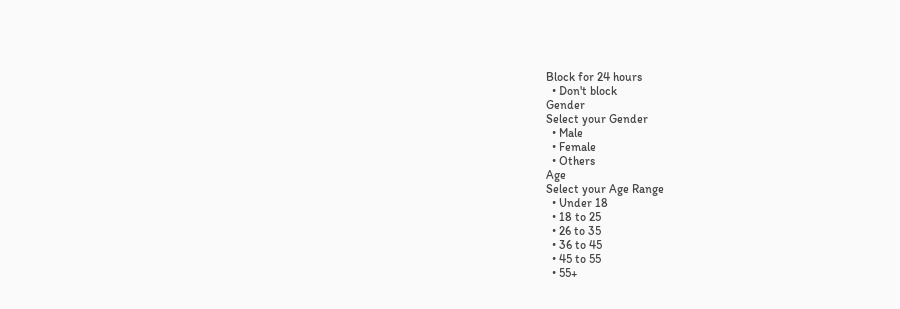Block for 24 hours
  • Don't block
Gender
Select your Gender
  • Male
  • Female
  • Others
Age
Select your Age Range
  • Under 18
  • 18 to 25
  • 26 to 35
  • 36 to 45
  • 45 to 55
  • 55+